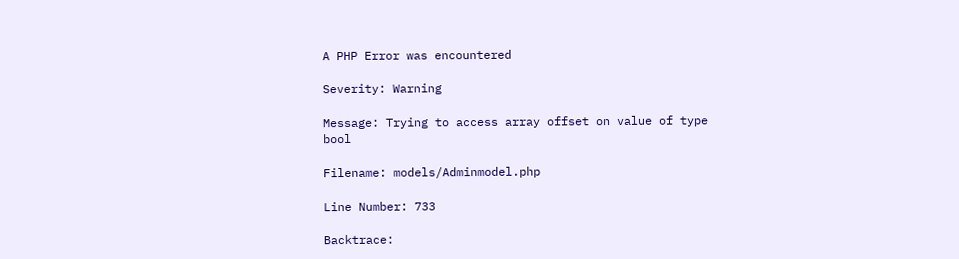A PHP Error was encountered

Severity: Warning

Message: Trying to access array offset on value of type bool

Filename: models/Adminmodel.php

Line Number: 733

Backtrace: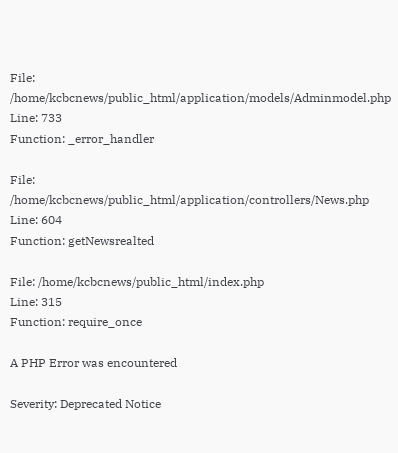File: /home/kcbcnews/public_html/application/models/Adminmodel.php
Line: 733
Function: _error_handler

File: /home/kcbcnews/public_html/application/controllers/News.php
Line: 604
Function: getNewsrealted

File: /home/kcbcnews/public_html/index.php
Line: 315
Function: require_once

A PHP Error was encountered

Severity: Deprecated Notice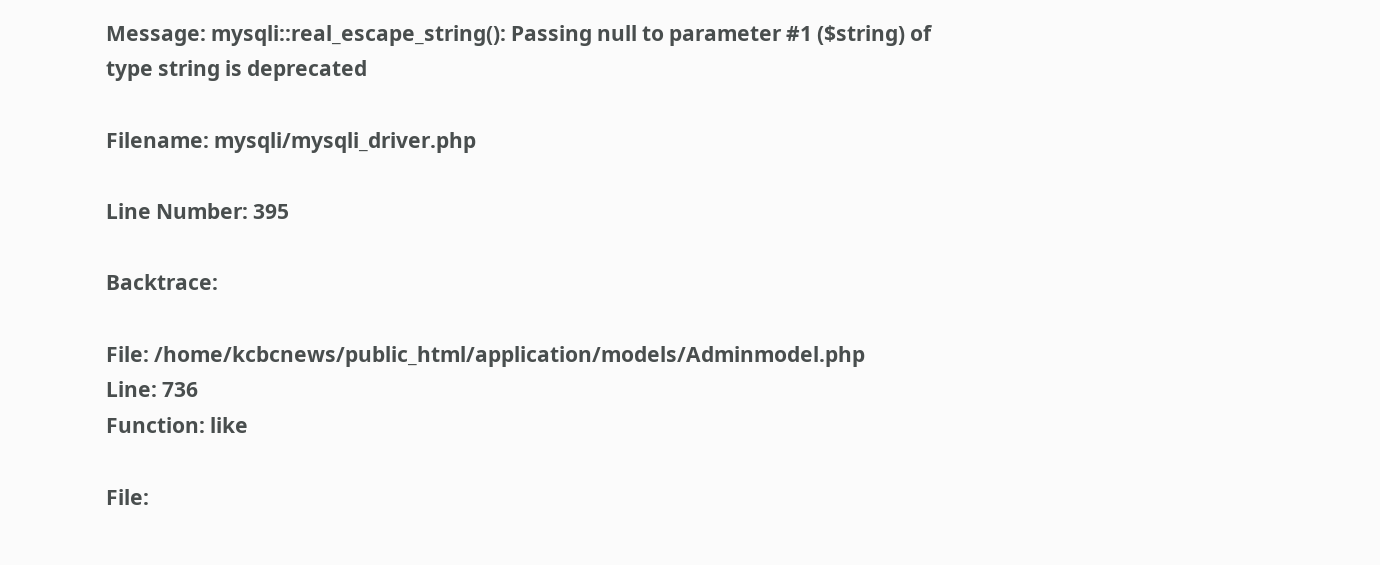Message: mysqli::real_escape_string(): Passing null to parameter #1 ($string) of type string is deprecated

Filename: mysqli/mysqli_driver.php

Line Number: 395

Backtrace:

File: /home/kcbcnews/public_html/application/models/Adminmodel.php
Line: 736
Function: like

File: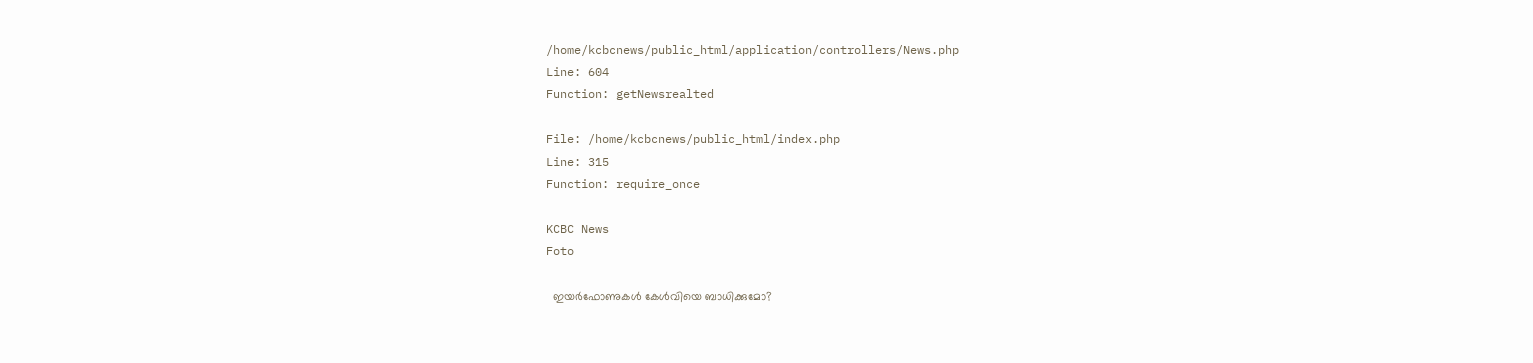/home/kcbcnews/public_html/application/controllers/News.php
Line: 604
Function: getNewsrealted

File: /home/kcbcnews/public_html/index.php
Line: 315
Function: require_once

KCBC News
Foto

  ഇയർഫോണുകൾ കേൾവിയെ ബാധിക്കുമോ?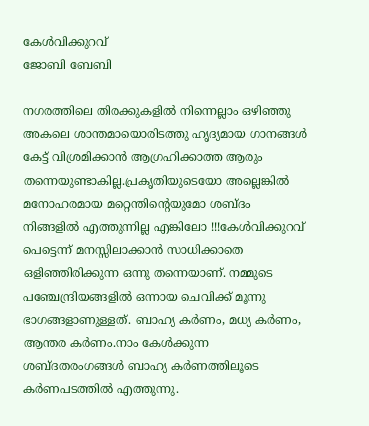കേൾവിക്കുറവ്
ജോബി ബേബി

നഗരത്തിലെ തിരക്കുകളിൽ നിന്നെല്ലാം ഒഴിഞ്ഞു അകലെ ശാന്തമായൊരിടത്തു ഹൃദ്യമായ ഗാനങ്ങൾ കേട്ട് വിശ്രമിക്കാൻ ആഗ്രഹിക്കാത്ത ആരും തന്നെയുണ്ടാകില്ല.പ്രകൃതിയുടെയോ അല്ലെങ്കിൽ മനോഹരമായ മറ്റെന്തിന്റെയുമോ ശബ്ദം നിങ്ങളിൽ എത്തുന്നില്ല എങ്കിലോ !!!കേൾവിക്കുറവ് പെട്ടെന്ന് മനസ്സിലാക്കാൻ സാധിക്കാതെ ഒളിഞ്ഞിരിക്കുന്ന ഒന്നു തന്നെയാണ്. നമ്മുടെ പഞ്ചേന്ദ്രിയങ്ങളിൽ ഒന്നായ ചെവിക്ക് മൂന്നു ഭാഗങ്ങളാണുള്ളത്. ബാഹ്യ കർണം, മധ്യ കർണം, ആന്തര കർണം.നാം കേൾക്കുന്ന ശബ്ദതരംഗങ്ങൾ ബാഹ്യ കർണത്തിലൂടെ കർണപടത്തിൽ എത്തുന്നു.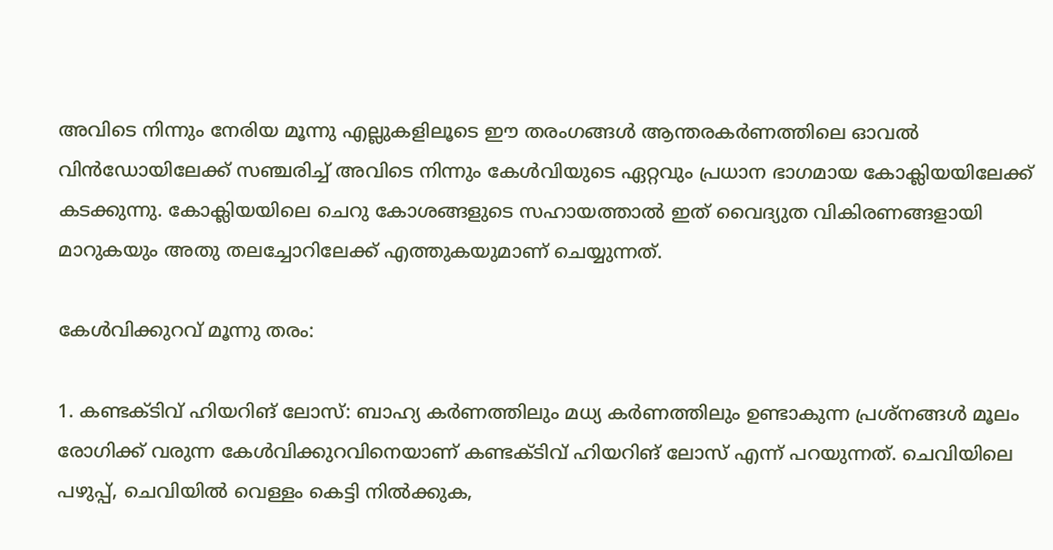അവിടെ നിന്നും നേരിയ മൂന്നു എല്ലുകളിലൂടെ ഈ തരംഗങ്ങൾ ആന്തരകർണത്തിലെ ഓവൽ വിൻഡോയിലേക്ക് സഞ്ചരിച്ച് അവിടെ നിന്നും കേൾവിയുടെ ഏറ്റവും പ്രധാന ഭാഗമായ കോക്ലിയയിലേക്ക് കടക്കുന്നു. കോക്ലിയയിലെ ചെറു കോശങ്ങളുടെ സഹായത്താൽ ഇത് വൈദ്യുത വികിരണങ്ങളായി മാറുകയും അതു തലച്ചോറിലേക്ക് എത്തുകയുമാണ് ചെയ്യുന്നത്.

കേൾവിക്കുറവ് മൂന്നു തരം:

1. കണ്ടക്ടിവ് ഹിയറിങ് ലോസ്: ബാഹ്യ കർണത്തിലും മധ്യ കർണത്തിലും ഉണ്ടാകുന്ന പ്രശ്നങ്ങൾ മൂലം രോഗിക്ക് വരുന്ന കേൾവിക്കുറവിനെയാണ് കണ്ടക്ടിവ് ഹിയറിങ് ലോസ് എന്ന് പറയുന്നത്. ചെവിയിലെ പഴുപ്പ്, ചെവിയിൽ വെള്ളം കെട്ടി നിൽക്കുക,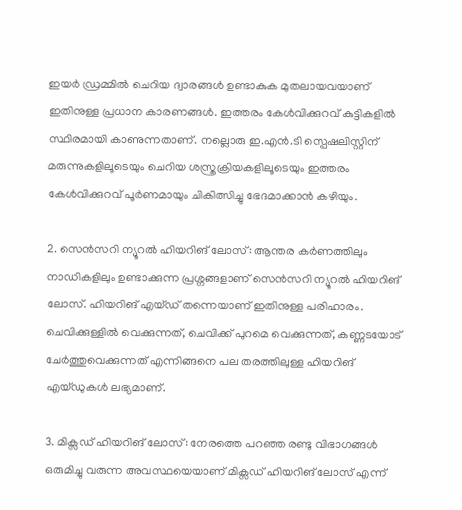ഇയർ ഡ്രമ്മിൽ ചെറിയ ദ്വാരങ്ങൾ ഉണ്ടാകുക മുതലായവയാണ്‌ ഇതിനുള്ള പ്രധാന കാരണങ്ങൾ. ഇത്തരം കേൾവിക്കുറവ് കുട്ടികളിൽ സ്ഥിരമായി കാണുന്നതാണ്. നല്ലൊരു ഇ.എൻ.ടി സ്പെഷലിസ്റ്റിന് മരുന്നുകളിലൂടെയും ചെറിയ ശസ്ത്രക്രിയകളിലൂടെയും ഇത്തരം കേൾവിക്കുറവ് പൂർണമായും ചികിത്സിച്ചു ഭേദമാക്കാൻ കഴിയും.

2. സെൻസറി ന്യൂറൽ ഹിയറിങ് ലോസ്: ആന്തര കർണത്തിലും നാഡികളിലും ഉണ്ടാക്കുന്ന പ്രശ്നങ്ങളാണ് സെൻസറി ന്യൂറൽ ഹിയറിങ് ലോസ്. ഹിയറിങ് എയ്ഡ് തന്നെയാണ് ഇതിനുള്ള പരിഹാരം. ചെവിക്കുള്ളിൽ വെക്കുന്നത്, ചെവിക്ക് പുറമെ വെക്കുന്നത്, കണ്ണടയോട് ചേർത്തുവെക്കുന്നത് എന്നിങ്ങനെ പല തരത്തിലുള്ള ഹിയറിങ് എയ്ഡുകൾ ലഭ്യമാണ്.

3. മിക്സഡ് ഹിയറിങ് ലോസ്: നേരത്തെ പറഞ്ഞ രണ്ടു വിഭാഗങ്ങൾ ഒരുമിച്ചു വരുന്ന അവസ്ഥയെയാണ് മിക്സഡ് ഹിയറിങ് ലോസ് എന്ന്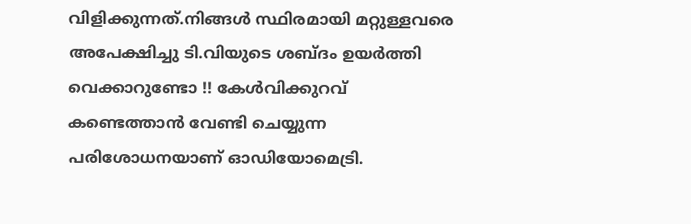വിളിക്കുന്നത്‌.നിങ്ങൾ സ്ഥിരമായി മറ്റുള്ളവരെ അപേക്ഷിച്ചു ടി.വിയുടെ ശബ്ദം ഉയർത്തി വെക്കാറുണ്ടോ !! കേൾവിക്കുറവ് കണ്ടെത്താൻ വേണ്ടി ചെയ്യുന്ന പരിശോധനയാണ് ഓഡിയോമെട്രി.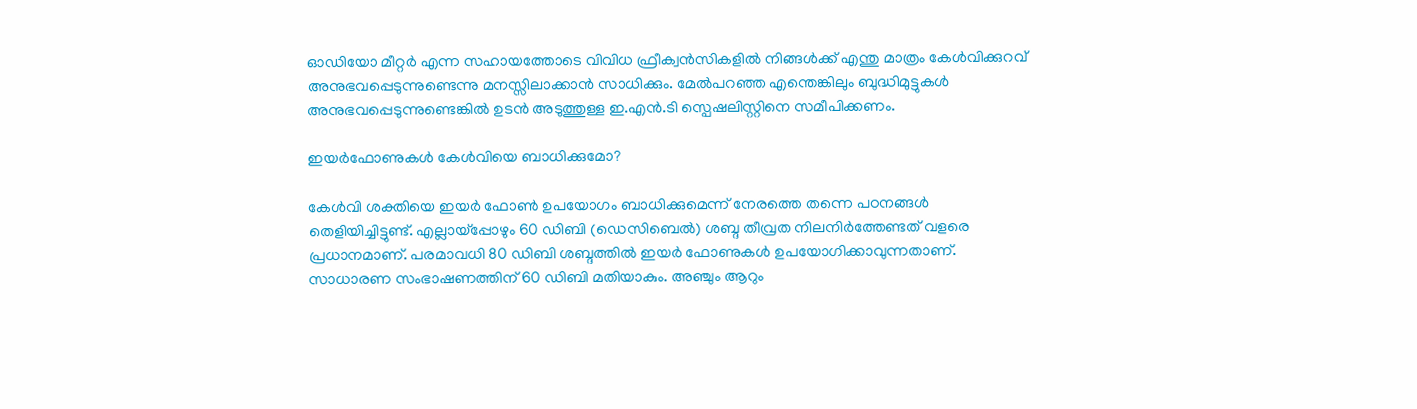ഓഡിയോ മീറ്റർ എന്ന സഹായത്തോടെ വിവിധ ഫ്രീക്വൻസികളിൽ നിങ്ങൾക്ക് എന്തു മാത്രം കേൾവിക്കുറവ് അനുഭവപ്പെടുന്നുണ്ടെന്നു മനസ്സിലാക്കാൻ സാധിക്കും. മേൽപറഞ്ഞ എന്തെങ്കിലും ബുദ്ധിമുട്ടുകൾ അനുഭവപ്പെടുന്നുണ്ടെങ്കിൽ ഉടൻ അടുത്തുള്ള ഇ.എൻ.ടി സ്പെഷലിസ്റ്റിനെ സമീപിക്കണം.

ഇയർഫോണുകൾ കേൾവിയെ ബാധിക്കുമോ?

കേള്‍വി ശക്തിയെ ഇയര്‍ ഫോണ്‍ ഉപയോഗം ബാധിക്കുമെന്ന് നേരത്തെ തന്നെ പഠനങ്ങള്‍ തെളിയിച്ചിട്ടുണ്ട്. എല്ലായ്‌പ്പോഴും 60 ഡിബി (ഡെസിബെൽ) ശബ്ദ തീവ്രത നിലനിർത്തേണ്ടത് വളരെ പ്രധാനമാണ്. പരമാവധി 80 ഡിബി ശബ്ദത്തിൽ ഇയർ ഫോണുകൾ ഉപയോഗിക്കാവുന്നതാണ്. സാധാരണ സംഭാഷണത്തിന് 60 ഡിബി മതിയാകും. അഞ്ചും ആറും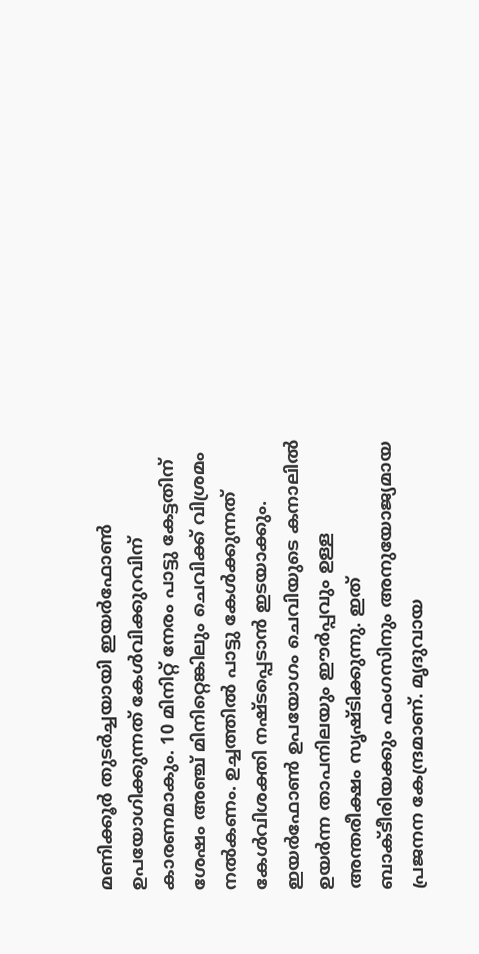മണിക്കൂർ തുടർച്ചയായി ഇയർഫോൺ ഉപയോഗിക്കുന്നത് കേൾവിക്കുറവിന് കാരണമാകും. 10 മിനിറ്റ് നേരം പാട്ടു കേട്ടതിന് ശേഷം അഞ്ച് മിനിറ്റെങ്കിലും ചെവിക്ക് വിശ്രമം നൽകണം. ഉച്ചത്തിൽ പാട്ടു കേൾക്കുന്നത് കേൾവിശക്തി നഷ്ടപ്പെടാൻ ഇടയാക്കും. ഇയർഫോൺ ഉപയോഗം ചെവിയുടെ കനാലില്‍ ഉയർന്ന താപനിലയും ഈർപ്പവും ഉള്ള അന്തരീക്ഷം സൃഷ്ടിക്കുന്നു. ഇത് ബാക്ടീരിയക്കും ഫംഗസിനും അനുയോജ്യമായ പ്രജനന കേന്ദ്രമാണ്. മൃദുവായ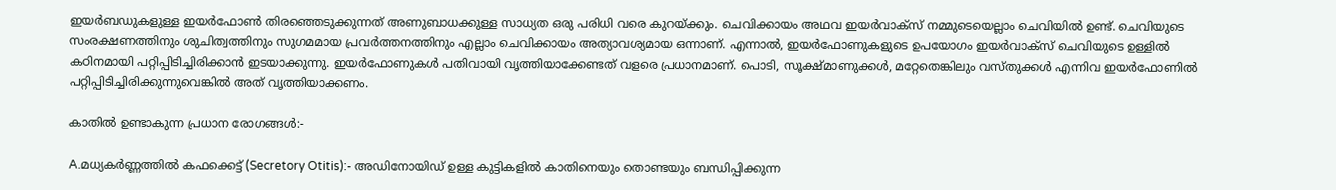ഇയർബഡുകളുള്ള ഇയർഫോൺ തിരഞ്ഞെടുക്കുന്നത് അണുബാധക്കുള്ള സാധ്യത ഒരു പരിധി വരെ കുറയ്ക്കും. ചെവിക്കായം അഥവ ഇയര്‍വാക്‌സ് നമ്മുടെയെല്ലാം ചെവിയില്‍ ഉണ്ട്. ചെവിയുടെ സംരക്ഷണത്തിനും ശുചിത്വത്തിനും സുഗമമായ പ്രവര്‍ത്തനത്തിനും എല്ലാം ചെവിക്കായം അത്യാവശ്യമായ ഒന്നാണ്. എന്നാൽ, ഇയർഫോണുകളുടെ ഉപയോഗം ഇയർവാക്സ് ചെവിയുടെ ഉള്ളിൽ കഠിനമായി പറ്റിപ്പിടിച്ചിരിക്കാൻ ഇടയാക്കുന്നു. ഇയർഫോണുകൾ പതിവായി വൃത്തിയാക്കേണ്ടത് വളരെ പ്രധാനമാണ്. പൊടി, സൂക്ഷ്മാണുക്കൾ, മറ്റേതെങ്കിലും വസ്തുക്കൾ എന്നിവ ഇയർഫോണിൽ പറ്റിപ്പിടിച്ചിരിക്കുന്നുവെങ്കിൽ അത് വൃത്തിയാക്കണം.

കാതിൽ ഉണ്ടാകുന്ന പ്രധാന രോഗങ്ങൾ:-

A.മധ്യകർണ്ണത്തിൽ കഫക്കെട്ട് (Secretory Otitis):- അഡിനോയിഡ് ഉള്ള കുട്ടികളിൽ കാതിനെയും തൊണ്ടയും ബന്ധിപ്പിക്കുന്ന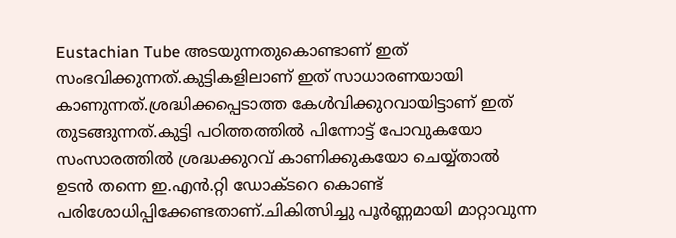Eustachian Tube അടയുന്നതുകൊണ്ടാണ് ഇത് സംഭവിക്കുന്നത്.കുട്ടികളിലാണ് ഇത് സാധാരണയായി കാണുന്നത്.ശ്രദ്ധിക്കപ്പെടാത്ത കേൾവിക്കുറവായിട്ടാണ് ഇത് തുടങ്ങുന്നത്.കുട്ടി പഠിത്തത്തിൽ പിന്നോട്ട് പോവുകയോ സംസാരത്തിൽ ശ്രദ്ധക്കുറവ് കാണിക്കുകയോ ചെയ്യ്താൽ ഉടൻ തന്നെ ഇ.എൻ.റ്റി ഡോക്ടറെ കൊണ്ട് പരിശോധിപ്പിക്കേണ്ടതാണ്.ചികിത്സിച്ചു പൂർണ്ണമായി മാറ്റാവുന്ന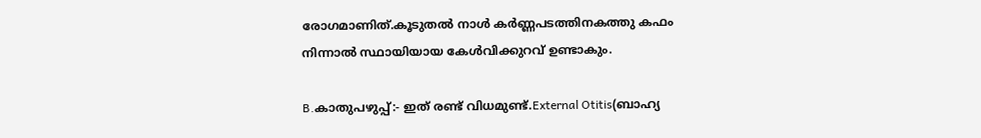രോഗമാണിത്.കൂടുതൽ നാൾ കർണ്ണപടത്തിനകത്തു കഫം നിന്നാൽ സ്ഥായിയായ കേൾവിക്കുറവ് ഉണ്ടാകും.

B.കാതുപഴുപ്പ്:- ഇത് രണ്ട് വിധമുണ്ട്.External Otitis(ബാഹ്യ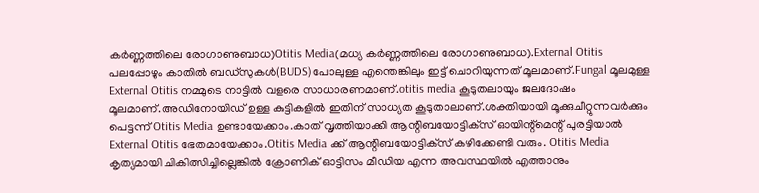കർണ്ണത്തിലെ രോഗാണുബാധ)Otitis Media(മധ്യ കർണ്ണത്തിലെ രോഗാണുബാധ).External Otitis പലപ്പോഴും കാതിൽ ബഡ്സുകൾ(BUDS)പോലുള്ള എന്തെങ്കിലും ഇട്ട് ചൊറിയുന്നത് മൂലമാണ്.Fungal മൂലമുള്ള External Otitis നമ്മുടെ നാട്ടിൽ വളരെ സാധാരണമാണ്.otitis media കൂടുതലായും ജലദോഷം മൂലമാണ്.അഡിനോയിഡ് ഉള്ള കുട്ടികളിൽ ഇതിന് സാധ്യത കൂടുതാലാണ്.ശക്തിയായി മൂക്കുചീറ്റുന്നവർക്കും പെട്ടന്ന് Otitis Media ഉണ്ടായേക്കാം.കാത് വൃത്തിയാക്കി ആന്റിബയോട്ടിക്‌സ്‌ ഓയിന്റ്മെന്റ് പുരട്ടിയാൽ External Otitis ഭേതമായേക്കാം.Otitis Media ക്ക്‌ ആന്റിബയോട്ടിക്‌സ് കഴിക്കേണ്ടി വരും. Otitis Media
കൃത്യമായി ചികിത്സിച്ചില്ലെങ്കിൽ ക്രോണിക് ഓട്ടിസം മീഡിയ എന്ന അവസ്ഥയിൽ എത്താനും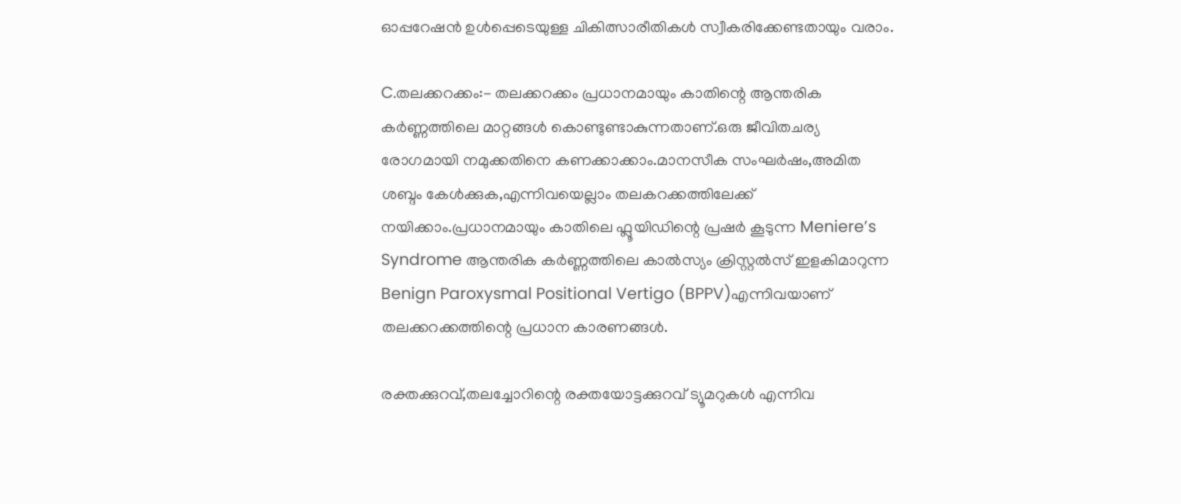ഓപ്പറേഷൻ ഉൾപ്പെടെയുള്ള ചികിത്സാരീതികൾ സ്വീകരിക്കേണ്ടതായും വരാം.

C.തലക്കറക്കം:- തലക്കറക്കം പ്രധാനമായും കാതിന്റെ ആന്തരിക കർണ്ണത്തിലെ മാറ്റങ്ങൾ കൊണ്ടുണ്ടാകുന്നതാണ്.ഒരു ജീവിതചര്യ രോഗമായി നമുക്കതിനെ കണക്കാക്കാം.മാനസീക സംഘർഷം,അമിത ശബ്ദം കേൾക്കുക,എന്നിവയെല്ലാം തലകറക്കത്തിലേക്ക് നയിക്കാം.പ്രധാനമായും കാതിലെ ഫ്ലൂയിഡിന്റെ പ്രഷർ കൂടുന്ന Meniere’s Syndrome ആന്തരിക കർണ്ണത്തിലെ കാൽസ്യം ക്രിസ്റ്റൽസ് ഇളകിമാറുന്ന Benign Paroxysmal Positional Vertigo (BPPV)എന്നിവയാണ് തലക്കറക്കത്തിന്റെ പ്രധാന കാരണങ്ങൾ.

രക്തക്കുറവ്,തലച്ചോറിന്റെ രക്തയോട്ടക്കുറവ് ട്യൂമറുകൾ എന്നിവ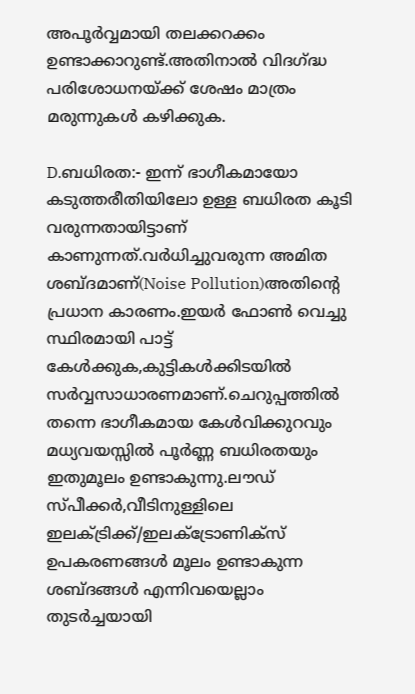അപൂർവ്വമായി തലക്കറക്കം ഉണ്ടാക്കാറുണ്ട്.അതിനാൽ വിദഗ്‌ദ്ധ പരിശോധനയ്ക്ക് ശേഷം മാത്രം മരുന്നുകൾ കഴിക്കുക.

D.ബധിരത:- ഇന്ന് ഭാഗീകമായോ കടുത്തരീതിയിലോ ഉള്ള ബധിരത കൂടി വരുന്നതായിട്ടാണ് കാണുന്നത്.വർധിച്ചുവരുന്ന അമിത ശബ്ദമാണ്(Noise Pollution)അതിന്റെ പ്രധാന കാരണം.ഇയർ ഫോൺ വെച്ചു സ്ഥിരമായി പാട്ട് കേൾക്കുക,കുട്ടികൾക്കിടയിൽ സർവ്വസാധാരണമാണ്.ചെറുപ്പത്തിൽ തന്നെ ഭാഗീകമായ കേൾവിക്കുറവും മധ്യവയസ്സിൽ പൂർണ്ണ ബധിരതയും ഇതുമൂലം ഉണ്ടാകുന്നു.ലൗഡ് സ്പീക്കർ,വീടിനുള്ളിലെ ഇലക്ട്രിക്ക്/ഇലക്ട്രോണിക്സ് ഉപകരണങ്ങൾ മൂലം ഉണ്ടാകുന്ന ശബ്ദങ്ങൾ എന്നിവയെല്ലാം തുടർച്ചയായി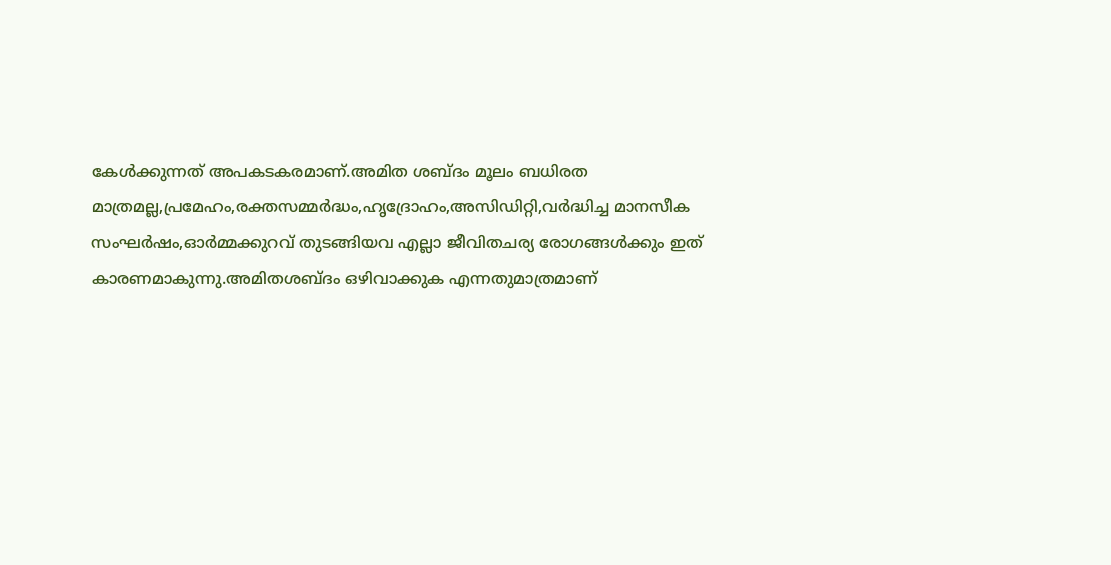കേൾക്കുന്നത് അപകടകരമാണ്.അമിത ശബ്ദം മൂലം ബധിരത മാത്രമല്ല,പ്രമേഹം,രക്തസമ്മർദ്ധം,ഹൃദ്രോഹം,അസിഡിറ്റി,വർദ്ധിച്ച മാനസീക സംഘർഷം,ഓർമ്മക്കുറവ് തുടങ്ങിയവ എല്ലാ ജീവിതചര്യ രോഗങ്ങൾക്കും ഇത് കാരണമാകുന്നു.അമിതശബ്ദം ഒഴിവാക്കുക എന്നതുമാത്രമാണ്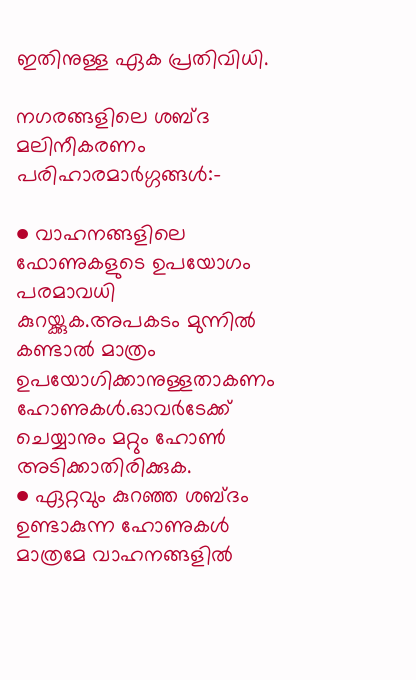ഇതിനുള്ള ഏക പ്രതിവിധി.

നഗരങ്ങളിലെ ശബ്ദ മലിനീകരണം പരിഹാരമാർഗ്ഗങ്ങൾ:-

● വാഹനങ്ങളിലെ ഫോണുകളുടെ ഉപയോഗം പരമാവധി കുറയ്ക്കുക.അപകടം മുന്നിൽ കണ്ടാൽ മാത്രം ഉപയോഗിക്കാനുള്ളതാകണം ഹോണുകൾ.ഓവർടേക്ക് ചെയ്യാനും മറ്റും ഹോൺ അടിക്കാതിരിക്കുക.
● ഏറ്റവും കുറഞ്ഞ ശബ്ദം ഉണ്ടാകുന്ന ഹോണുകൾ മാത്രമേ വാഹനങ്ങളിൽ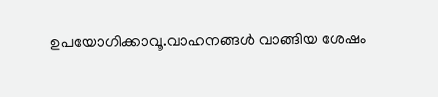ഉപയോഗിക്കാവൂ.വാഹനങ്ങൾ വാങ്ങിയ ശേഷം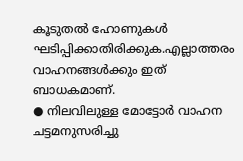കൂടുതൽ ഹോണുകൾ ഘടിപ്പിക്കാതിരിക്കുക.എല്ലാത്തരം വാഹനങ്ങൾക്കും ഇത് ബാധകമാണ്.
● നിലവിലുള്ള മോട്ടോർ വാഹന ചട്ടമനുസരിച്ചു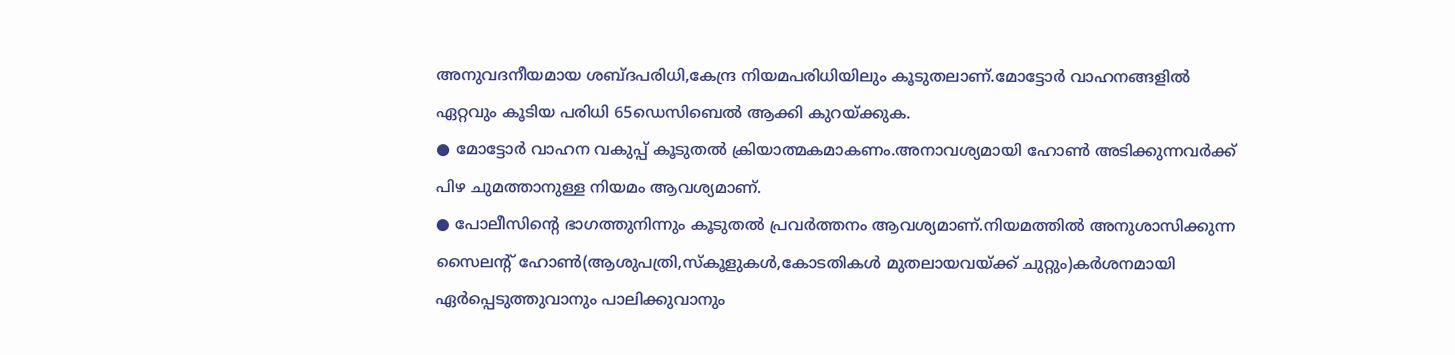അനുവദനീയമായ ശബ്ദപരിധി,കേന്ദ്ര നിയമപരിധിയിലും കൂടുതലാണ്.മോട്ടോർ വാഹനങ്ങളിൽ ഏറ്റവും കൂടിയ പരിധി 65ഡെസിബെൽ ആക്കി കുറയ്ക്കുക.
● മോട്ടോർ വാഹന വകുപ്പ് കൂടുതൽ ക്രിയാത്മകമാകണം.അനാവശ്യമായി ഹോൺ അടിക്കുന്നവർക്ക് പിഴ ചുമത്താനുള്ള നിയമം ആവശ്യമാണ്.
● പോലീസിന്റെ ഭാഗത്തുനിന്നും കൂടുതൽ പ്രവർത്തനം ആവശ്യമാണ്.നിയമത്തിൽ അനുശാസിക്കുന്ന സൈലന്റ് ഹോൺ(ആശുപത്രി,സ്കൂളുകൾ,കോടതികൾ മുതലായവയ്ക്ക് ചുറ്റും)കർശനമായി ഏർപ്പെടുത്തുവാനും പാലിക്കുവാനും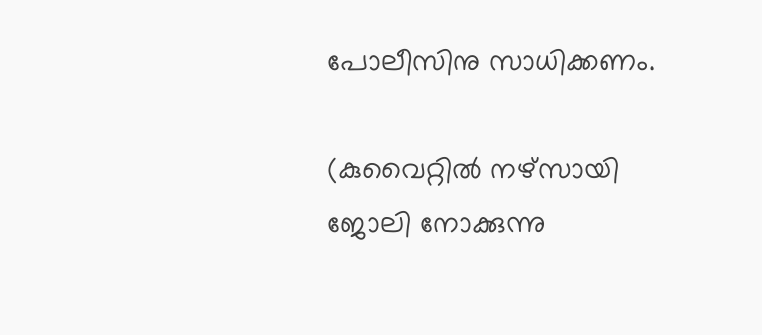പോലീസിനു സാധിക്കണം.

(കുവൈറ്റിൽ നഴ്‌സായി ജോലി നോക്കുന്നു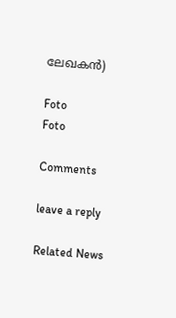ലേഖകൻ)

Foto
Foto

Comments

leave a reply

Related News